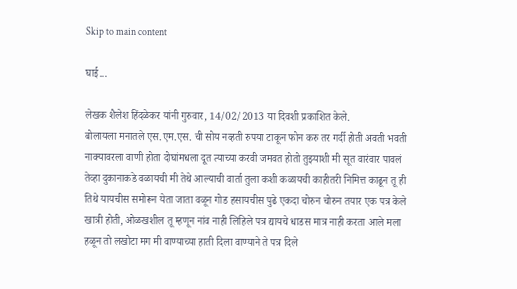Skip to main content

घाई...

लेखक शैलेश हिंदळेकर यांनी गुरुवार, 14/02/2013 या दिवशी प्रकाशित केले.
बोलायला मनातले एस.एम.एस. ची सोय नव्हती रुपया टाकून फोन करु तर गर्दी होती अवती भवती नाक्यावरला वाणी होता दोघांमधला दूत त्याच्या करवी जमवत होतो तुझ्याशी मी सूत वारंवार पावलं तेव्हा दुकानाकडे वळायची मी तेथे आल्याची वार्ता तुला कशी कळायची काहीतरी निमित्त काढून तू ही तिथे यायचीस समोरून येता जाता वळून गोड हसायचीस पुढे एकदा चोरुन चोरुन तयार एक पत्र केले खात्री होती, ओळखशील तू म्हणून नांव नाही लिहिले पत्र द्यायचे धाडस मात्र नाही करता आले मला हळून तो लखोटा मग मी वाण्याच्या हाती दिला वाण्याने ते पत्र दिले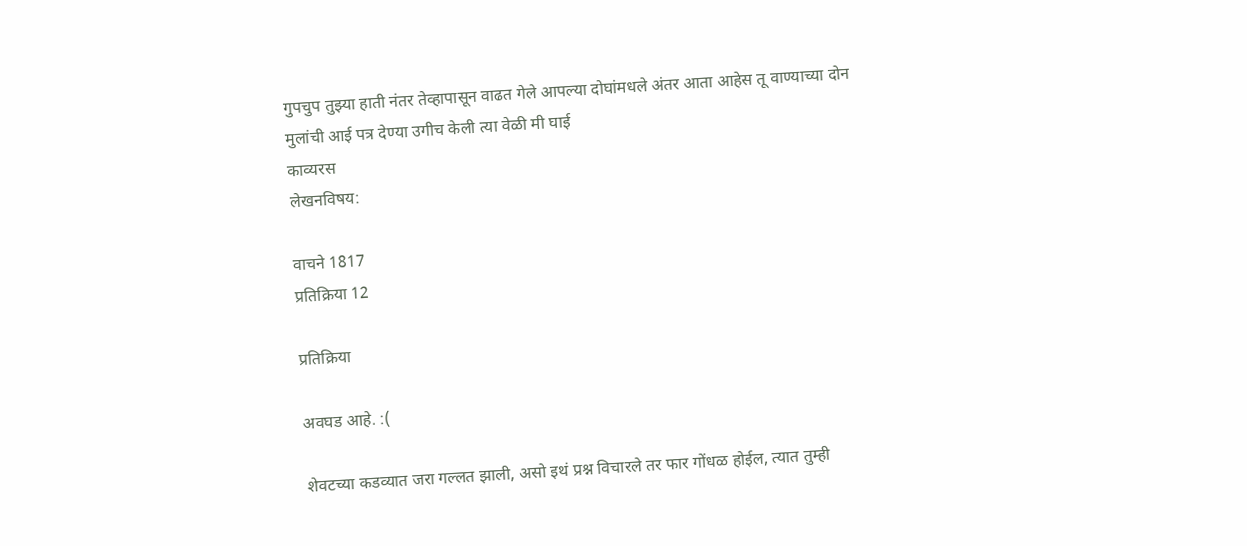गुपचुप तुझ्या हाती नंतर तेव्हापासून वाढत गेले आपल्या दोघांमधले अंतर आता आहेस तू वाण्याच्या दोन मुलांची आई पत्र देण्या उगीच केली त्या वेळी मी घाई
काव्यरस
लेखनविषय:

वाचने 1817
प्रतिक्रिया 12

प्रतिक्रिया

अवघड आहे. :(

शेवटच्या कडव्यात जरा गल्लत झाली, असो इथं प्रश्न विचारले तर फार गोंधळ होईल, त्यात तुम्ही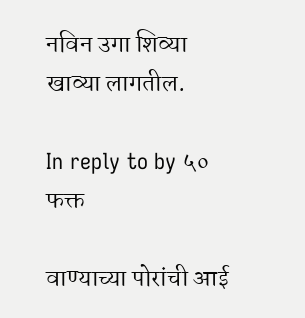नविन उगा शिव्या खाव्या लागतील.

In reply to by ५० फक्त

वाण्याच्या पोरांची आई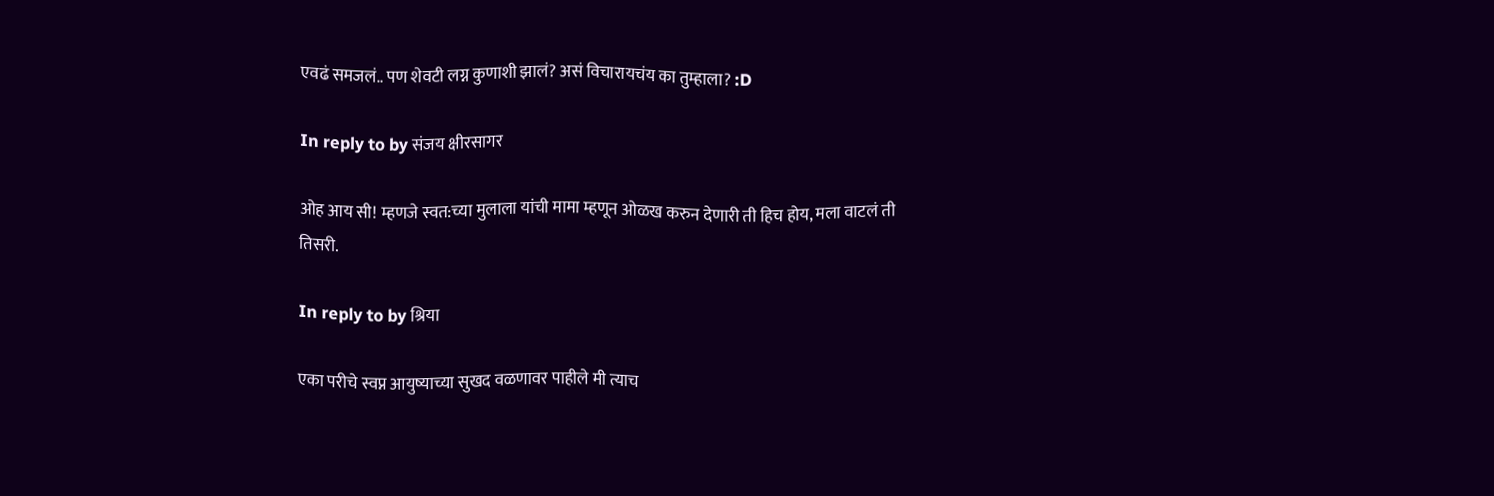एवढं समजलं.. पण शेवटी लग्न कुणाशी झालं? असं विचारायचंय का तुम्हाला? :D

In reply to by संजय क्षीरसागर

ओह आय सी! म्हणजे स्वत:च्या मुलाला यांची मामा म्हणून ओळख करुन देणारी ती हिच होय, मला वाटलं ती तिसरी.

In reply to by श्रिया

एका परीचे स्वप्न आयुष्याच्या सुखद वळणावर पाहीले मी त्याच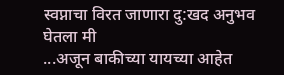स्वप्नाचा विरत जाणारा दु:खद अनुभव घेतला मी
...अजून बाकीच्या यायच्या आहेत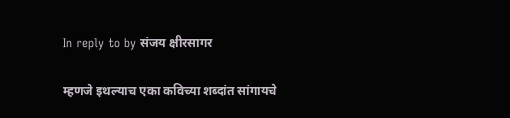In reply to by संजय क्षीरसागर

म्हणजे इथल्याच एका कविच्या शब्दांत सांगायचे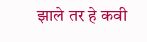झाले तर हे कवी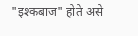"इश्कबाज" होते असे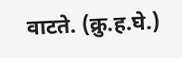वाटते. (क्रु.ह.घे.)